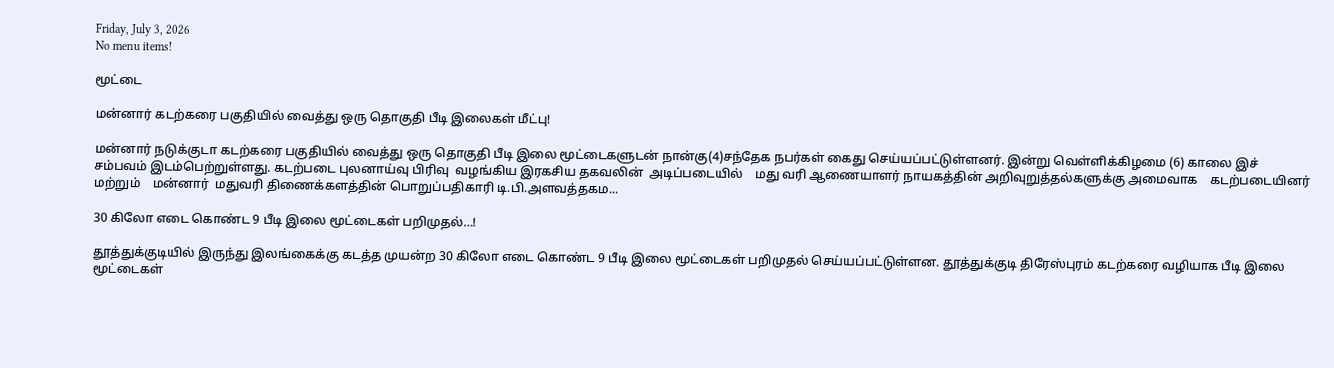Friday, July 3, 2026
No menu items!

மூட்டை

மன்னார் கடற்கரை பகுதியில் வைத்து ஒரு தொகுதி பீடி இலைகள் மீட்பு!

மன்னார் நடுக்குடா கடற்கரை பகுதியில் வைத்து ஒரு தொகுதி பீடி இலை மூட்டைகளுடன் நான்கு(4)சந்தேக நபர்கள் கைது செய்யப்பட்டுள்ளனர். இன்று வெள்ளிக்கிழமை (6) காலை இச் சம்பவம் இடம்பெற்றுள்ளது. கடற்படை புலனாய்வு பிரிவு  வழங்கிய இரகசிய தகவலின்  அடிப்படையில்    மது வரி ஆணையாளர் நாயகத்தின் அறிவுறுத்தல்களுக்கு அமைவாக    கடற்படையினர் மற்றும்    மன்னார்  மதுவரி திணைக்களத்தின் பொறுப்பதிகாரி டி.பி.அளவத்தகம...

30 கிலோ எடை கொண்ட 9 பீடி இலை மூட்டைகள் பறிமுதல்…!

தூத்துக்குடியில் இருந்து இலங்கைக்கு கடத்த முயன்ற 30 கிலோ எடை கொண்ட 9 பீடி இலை மூட்டைகள் பறிமுதல் செய்யப்பட்டுள்ளன. தூத்துக்குடி திரேஸ்புரம் கடற்கரை வழியாக பீடி இலை மூட்டைகள்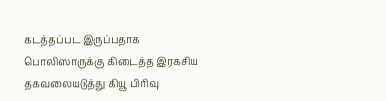கடத்தப்பட இருப்பதாக பொலிஸாருக்கு கிடைத்த இரகசிய தகவலையடுத்து கியூ பிரிவு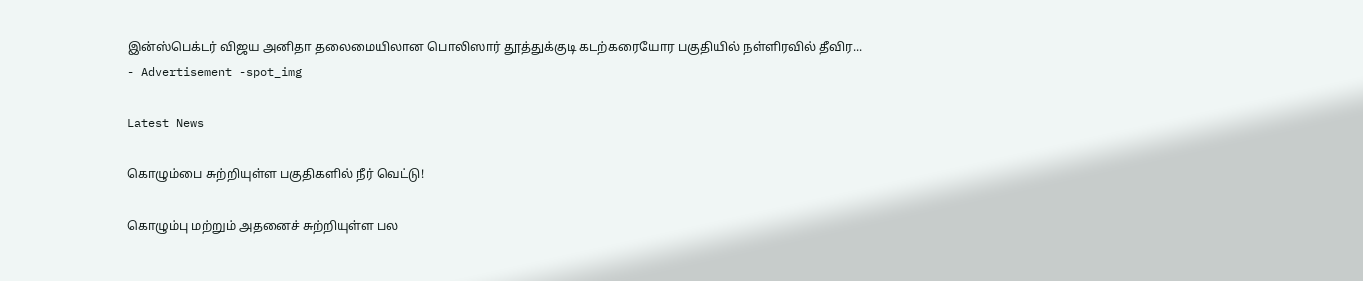இன்ஸ்பெக்டர் விஜய அனிதா தலைமையிலான பொலிஸார் தூத்துக்குடி கடற்கரையோர பகுதியில் நள்ளிரவில் தீவிர...
- Advertisement -spot_img

Latest News

கொழும்பை சுற்றியுள்ள பகுதிகளில் நீர் வெட்டு!

கொழும்பு மற்றும் அதனைச் சுற்றியுள்ள பல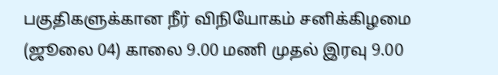பகுதிகளுக்கான நீர் விநியோகம் சனிக்கிழமை (ஜூலை 04) காலை 9.00 மணி முதல் இரவு 9.00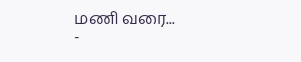மணி வரை...
-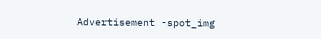Advertisement -spot_img